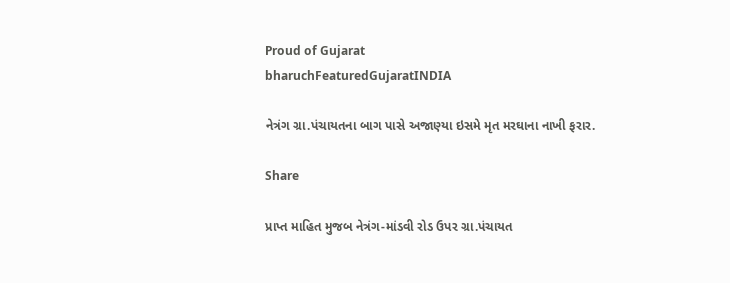Proud of Gujarat
bharuchFeaturedGujaratINDIA

નેત્રંગ ગ્રા.પંચાયતના બાગ પાસે અજાણ્યા ઇસમે મૃત મરઘાના નાખી ફરાર.

Share

પ્રાપ્ત માહિત મુજબ નેત્રંગ-માંડવી રોડ ઉપર ગ્રા.પંચાયત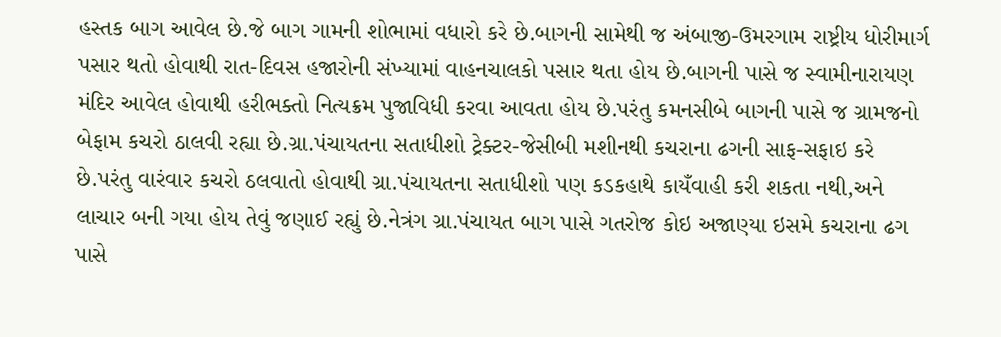હસ્તક બાગ આવેલ છે.જે બાગ ગામની શોભામાં વધારો કરે છે.બાગની સામેથી જ અંબાજી-ઉમરગામ રાષ્ટ્રીય ધોરીમાર્ગ પસાર થતો હોવાથી રાત-દિવસ હજારોની સંખ્યામાં વાહનચાલકો પસાર થતા હોય છે.બાગની પાસે જ સ્વામીનારાયણ મંદિર આવેલ હોવાથી હરીભક્તો નિત્યક્રમ પુજાવિધી કરવા આવતા હોય છે.પરંતુ કમનસીબે બાગની પાસે જ ગ્રામજનો બેફામ કચરો ઠાલવી રહ્યા છે.ગ્રા.પંચાયતના સતાધીશો ટ્રેક્ટર-જેસીબી મશીનથી કચરાના ઢગની સાફ-સફાઇ કરે છે.પરંતુ વારંવાર કચરો ઠલવાતો હોવાથી ગ્રા.પંચાયતના સતાધીશો પણ કડકહાથે કાયઁવાહી કરી શકતા નથી,અને લાચાર બની ગયા હોય તેવું જણાઈ રહ્યું છે.નેત્રંગ ગ્રા.પંચાયત બાગ પાસે ગતરોજ કોઇ અજાણ્યા ઇસમે કચરાના ઢગ પાસે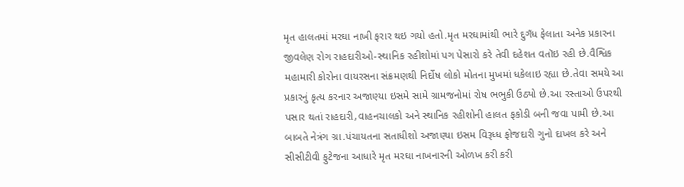મૃત હાલતમાં મરઘા નાખી ફરાર થઇ ગયો હતો.મૃત મરઘામાંથી ભારે દુગઁધ ફેલાતા અનેક પ્રકારના જીવલેણ રોગ રાહદારીઓ-સ્થાનિક રહીશોમાં પગ પેસારો કરે તેવી દહેશત વતૉઇ રહી છે.વૈશ્વિક મહામારી કોરોના વાયરસના સંક્રમણથી નિર્દોષ લોકો મોતના મુખમાં ધકેલાઇ રહ્યા છે.તેવા સમયે આ પ્રકારનું કૃત્ય કરનાર અજાણ્યા ઇસમે સામે ગ્રામજનોમાં રોષ ભભુકી ઉઠ્યો છે.આ રસ્તાઓ ઉપરથી પસાર થતાં રાહદારી,વાહનચાલકો અને સ્થાનિક રહીશોની હાલત ફકોડી બની જવા પામી છે.આ બાબતે નેત્રંગ ગ્રા.પંચાયતના સતાધીશો અજાણ્યા ઇસમ વિરૂધ્ધ ફોજદારી ગુનો દાખલ કરે અને સીસીટીવી ફુટેજના આધારે મૃત મરઘા નાખનારની ઓળખ કરી કરી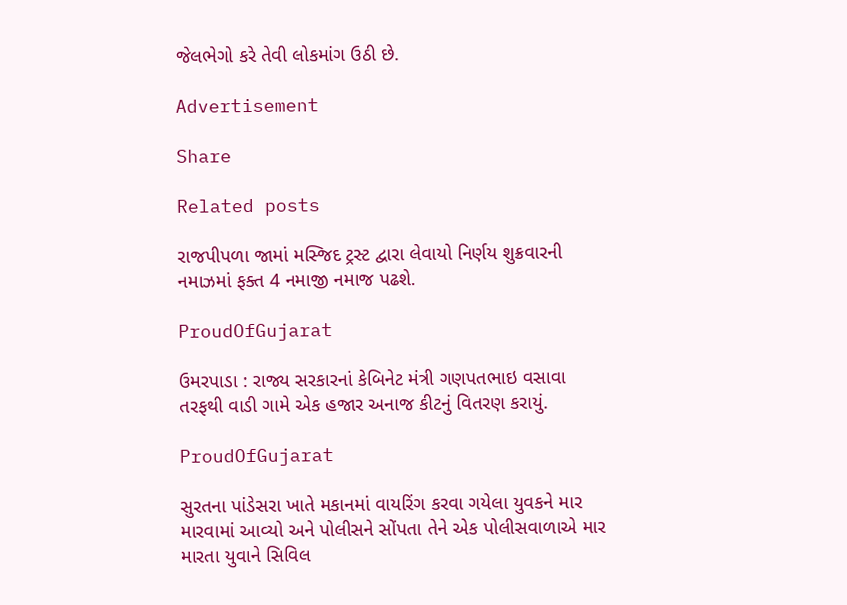જેલભેગો કરે તેવી લોકમાંગ ઉઠી છે.

Advertisement

Share

Related posts

રાજપીપળા જામાં મસ્જિદ ટ્રસ્ટ દ્વારા લેવાયો નિર્ણય શુક્રવારની નમાઝમાં ફક્ત 4 નમાજી નમાજ પઢશે.

ProudOfGujarat

ઉમરપાડા : રાજ્ય સરકારનાં કેબિનેટ મંત્રી ગણપતભાઇ વસાવા તરફથી વાડી ગામે એક હજાર અનાજ કીટનું વિતરણ કરાયું.

ProudOfGujarat

સુરતના પાંડેસરા ખાતે મકાનમાં વાયરિંગ કરવા ગયેલા યુવકને માર મારવામાં આવ્યો અને પોલીસને સોંપતા તેને એક પોલીસવાળાએ માર મારતા યુવાને સિવિલ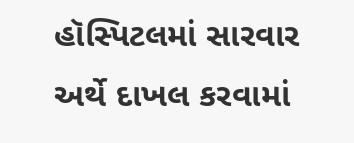હૉસ્પિટલમાં સારવાર અર્થે દાખલ કરવામાં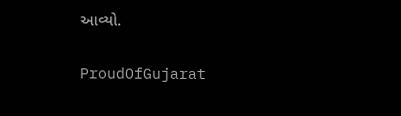આવ્યો.

ProudOfGujarat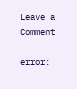Leave a Comment

error: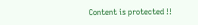Content is protected !!